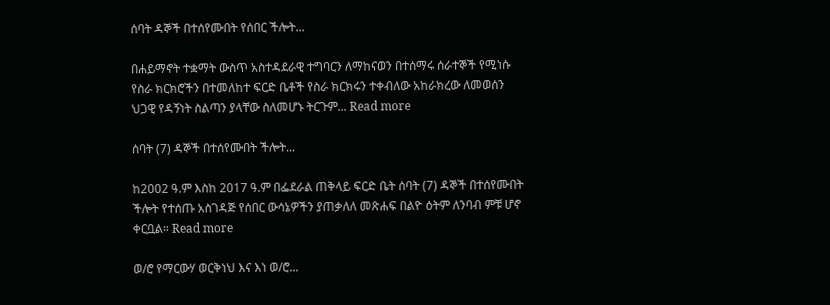ሰባት ዳኞች በተሰየሙበት የሰበር ችሎት...

በሐይማኖት ተቋማት ውስጥ አስተዳደራዊ ተግባርን ለማከናወን በተሰማሩ ሰራተኞች የሚነሱ  የስራ ክርክሮችን በተመለከተ ፍርድ ቤቶች የስራ ክርክሩን ተቀብለው አከራክረው ለመወሰን ህጋዊ የዳኝነት ስልጣን ያላቸው ስለመሆኑ ትርጉም... Read more

ሰባት (7) ዳኞች በተሰየሙበት ችሎት...

ከ2002 ዓ.ም እስከ 2017 ዓ.ም በፌደራል ጠቅላይ ፍርድ ቤት ሰባት (7) ዳኞች በተሰየሙበት ችሎት የተሰጡ አስገዳጅ የሰበር ውሳኔዎችን ያጠቃለለ መጽሐፍ በልዮ ዕትም ለንባብ ምቹ ሆኖ ቀርቧል። Read more

ወ/ሮ የማርውሃ ወርቅነህ እና እነ ወ/ሮ...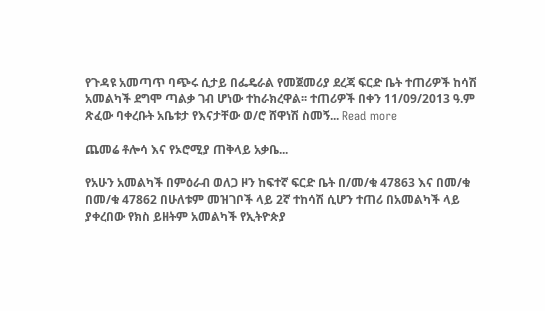የጉዳዩ አመጣጥ ባጭሩ ሲታይ በፌዴራል የመጀመሪያ ደረጃ ፍርድ ቤት ተጠሪዎች ከሳሽ አመልካች ደግሞ ጣልቃ ገብ ሆነው ተከራክረዋል፡፡ ተጠሪዎች በቀን 11/09/2013 ዓ.ም ጽፈው ባቀረቡት አቤቱታ የእናታቸው ወ/ሮ ሸዋነሽ ስመኝ... Read more

ጨመሬ ቶሎሳ እና የኦሮሚያ ጠቅላይ አቃቤ...

የአሁን አመልካች በምዕራብ ወለጋ ዞን ከፍተኛ ፍርድ ቤት በ/መ/ቁ 47863 እና በመ/ቁ በመ/ቁ 47862 በሁለቱም መዝገቦች ላይ 2ኛ ተከሳሽ ሲሆን ተጠሪ በአመልካች ላይ ያቀረበው የክስ ይዘትም አመልካች የኢትዮጵያ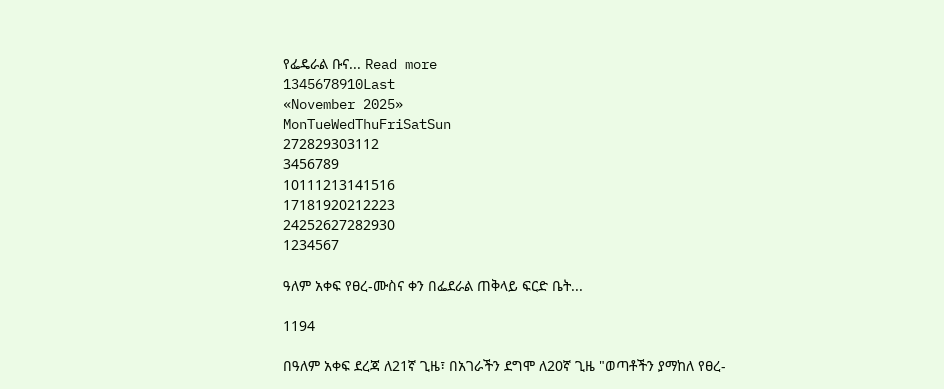የፌዴራል ቡና... Read more
1345678910Last
«November 2025»
MonTueWedThuFriSatSun
272829303112
3456789
10111213141516
17181920212223
24252627282930
1234567

ዓለም አቀፍ የፀረ-ሙስና ቀን በፌደራል ጠቅላይ ፍርድ ቤት...

1194

በዓለም አቀፍ ደረጃ ለ21ኛ ጊዜ፣ በአገራችን ደግሞ ለ20ኛ ጊዜ "ወጣቶችን ያማከለ የፀረ-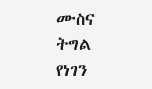ሙስና ትግል የነገን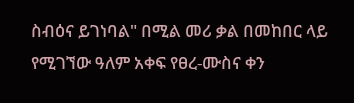ስብዕና ይገነባል" በሚል መሪ ቃል በመከበር ላይ የሚገኘው ዓለም አቀፍ የፀረ-ሙስና ቀን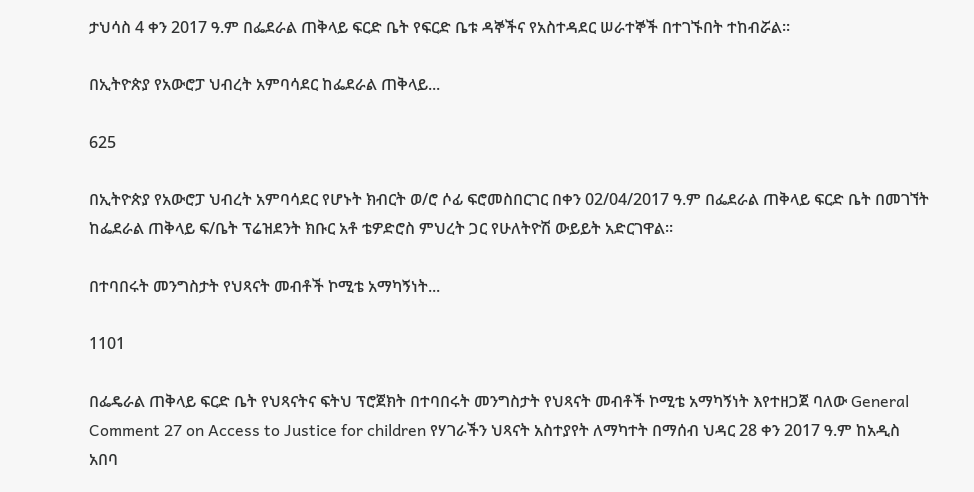ታህሳስ 4 ቀን 2017 ዓ.ም በፌደራል ጠቅላይ ፍርድ ቤት የፍርድ ቤቱ ዳኞችና የአስተዳደር ሠራተኞች በተገኙበት ተከብሯል፡፡

በኢትዮጵያ የአውሮፓ ህብረት አምባሳደር ከፌደራል ጠቅላይ...

625

በኢትዮጵያ የአውሮፓ ህብረት አምባሳደር የሆኑት ክብርት ወ/ሮ ሶፊ ፍሮመስበርገር በቀን 02/04/2017 ዓ.ም በፌደራል ጠቅላይ ፍርድ ቤት በመገኘት ከፌደራል ጠቅላይ ፍ/ቤት ፕሬዝደንት ክቡር አቶ ቴዎድሮስ ምህረት ጋር የሁለትዮሽ ውይይት አድርገዋል፡፡

በተባበሩት መንግስታት የህጻናት መብቶች ኮሚቴ አማካኝነት...

1101

በፌዴራል ጠቅላይ ፍርድ ቤት የህጻናትና ፍትህ ፕሮጀክት በተባበሩት መንግስታት የህጻናት መብቶች ኮሚቴ አማካኝነት እየተዘጋጀ ባለው General Comment 27 on Access to Justice for children የሃገራችን ህጻናት አስተያየት ለማካተት በማሰብ ህዳር 28 ቀን 2017 ዓ.ም ከአዲስ አበባ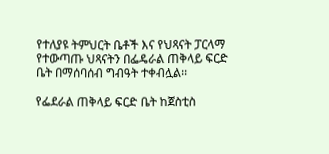የተለያዩ ትምህርት ቤቶች እና የህጻናት ፓርላማ የተውጣጡ ህጻናትን በፌዴራል ጠቅላይ ፍርድ ቤት በማሰባሰብ ግብዓት ተቀብሏል፡፡

የፌደራል ጠቅላይ ፍርድ ቤት ከጀስቲስ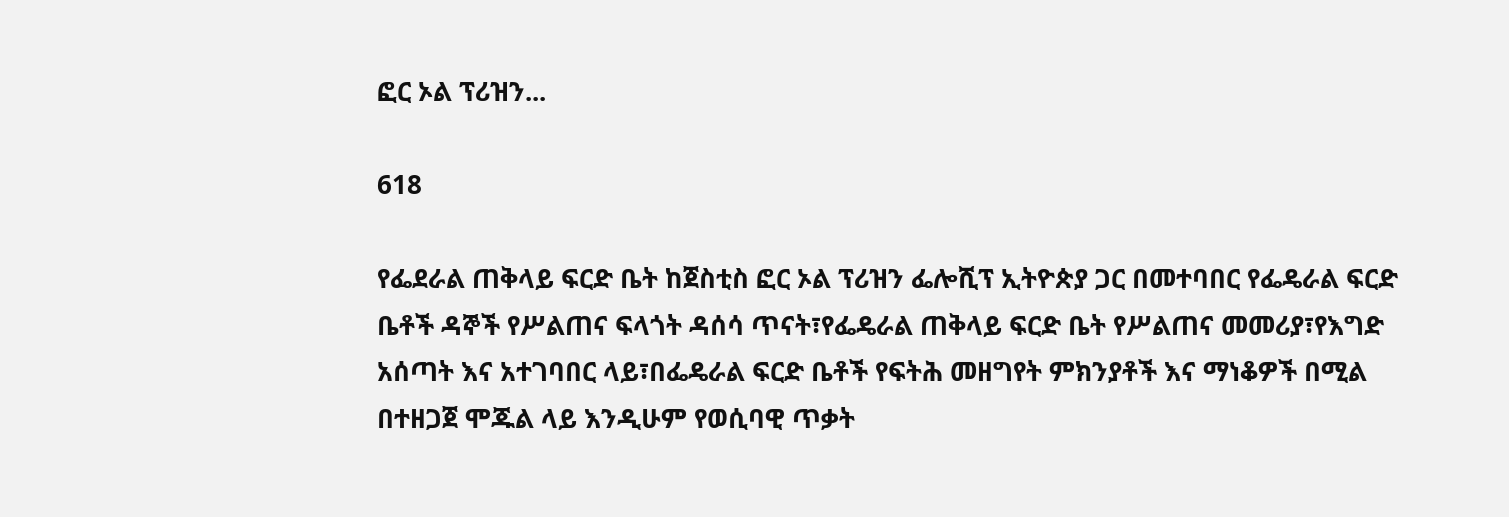ፎር ኦል ፕሪዝን...

618

የፌደራል ጠቅላይ ፍርድ ቤት ከጀስቲስ ፎር ኦል ፕሪዝን ፌሎሺፕ ኢትዮጵያ ጋር በመተባበር የፌዴራል ፍርድ ቤቶች ዳኞች የሥልጠና ፍላጎት ዳሰሳ ጥናት፣የፌዴራል ጠቅላይ ፍርድ ቤት የሥልጠና መመሪያ፣የእግድ አሰጣት እና አተገባበር ላይ፣በፌዴራል ፍርድ ቤቶች የፍትሕ መዘግየት ምክንያቶች እና ማነቆዎች በሚል በተዘጋጀ ሞጁል ላይ እንዲሁም የወሲባዊ ጥቃት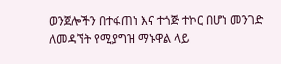ወንጀሎችን በተፋጠነ እና ተጎጅ ተኮር በሆነ መንገድ ለመዳኘት የሚያግዝ ማኑዋል ላይ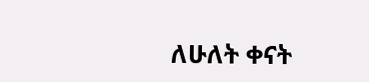ለሁለት ቀናት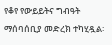የቆየ የውይይትና ግብዓት ማሰባሰቢያ መድረክ ተካሂዷል፡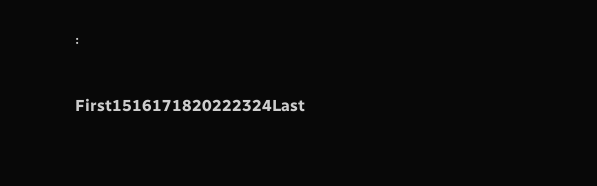፡

First1516171820222324Last